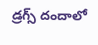డ్రగ్స్ దందాలో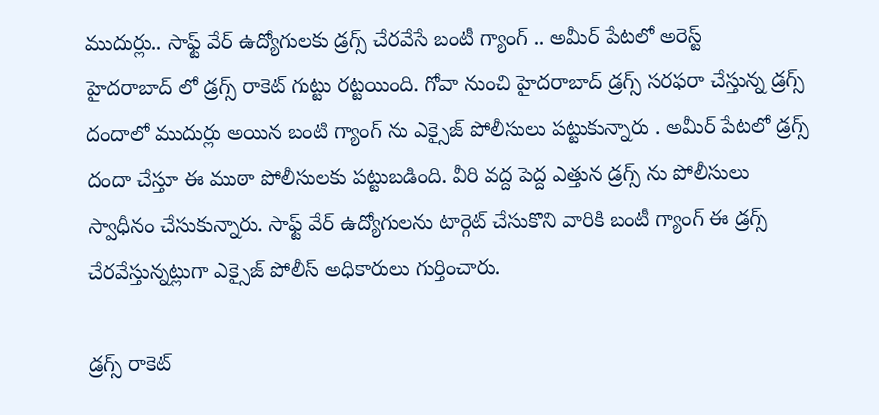ముదుర్లు.. సాఫ్ట్ వేర్ ఉద్యోగులకు డ్రగ్స్ చేరవేసే బంటీ గ్యాంగ్ .. అమీర్ పేటలో అరెస్ట్
హైదరాబాద్ లో డ్రగ్స్ రాకెట్ గుట్టు రట్టయింది. గోవా నుంచి హైదరాబాద్ డ్రగ్స్ సరఫరా చేస్తున్న డ్రగ్స్ దందాలో ముదుర్లు అయిన బంటి గ్యాంగ్ ను ఎక్సైజ్ పోలీసులు పట్టుకున్నారు . అమీర్ పేటలో డ్రగ్స్ దందా చేస్తూ ఈ ముఠా పోలీసులకు పట్టుబడింది. వీరి వద్ద పెద్ద ఎత్తున డ్రగ్స్ ను పోలీసులు స్వాధీనం చేసుకున్నారు. సాఫ్ట్ వేర్ ఉద్యోగులను టార్గెట్ చేసుకొని వారికి బంటీ గ్యాంగ్ ఈ డ్రగ్స్ చేరవేస్తున్నట్లుగా ఎక్సైజ్ పోలీస్ అధికారులు గుర్తించారు.

డ్రగ్స్ రాకెట్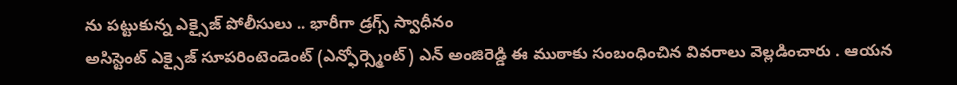ను పట్టుకున్న ఎక్సైజ్ పోలీసులు .. భారీగా డ్రగ్స్ స్వాధీనం
అసిస్టెంట్ ఎక్సైజ్ సూపరింటెండెంట్ (ఎన్ఫోర్స్మెంట్) ఎన్ అంజిరెడ్డి ఈ ముఠాకు సంబంధించిన వివరాలు వెల్లడించారు . ఆయన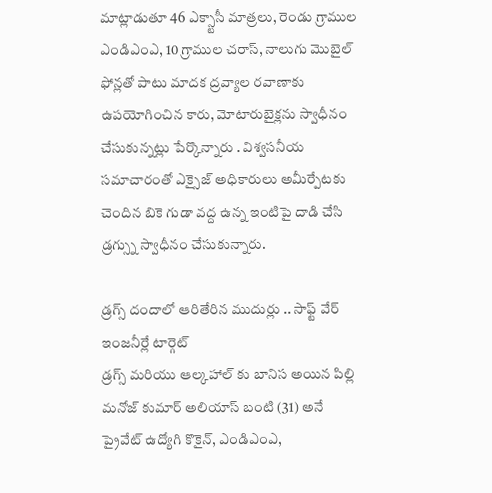మాట్లాడుతూ 46 ఎక్స్టాసీ మాత్రలు, రెండు గ్రాముల ఎండిఎంఎ, 10 గ్రాముల చరాస్, నాలుగు మొబైల్ ఫోన్లతో పాటు మాదక ద్రవ్యాల రవాణాకు ఉపయోగించిన కారు, మోటారుబైక్లను స్వాధీనం చేసుకున్నట్లు పేర్కొన్నారు . విశ్వసనీయ సమాచారంతో ఎక్సైజ్ అధికారులు అమీర్పేటకు చెందిన బికె గుడా వద్ద ఉన్న ఇంటిపై దాడి చేసి డ్రగ్స్ను స్వాధీనం చేసుకున్నారు.

డ్రగ్స్ దందాలో ఆరితేరిన ముదుర్లు .. సాఫ్ట్ వేర్ ఇంజనీర్లే టార్గెట్
డ్రగ్స్ మరియు ఆల్కహాల్ కు బానిస అయిన పిల్లి మనోజ్ కుమార్ అలియాస్ బంటి (31) అనే ప్రైవేట్ ఉద్యోగి కొకైన్, ఎండిఎంఎ,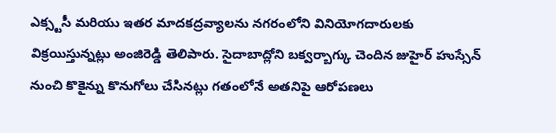ఎక్స్టసీ మరియు ఇతర మాదకద్రవ్యాలను నగరంలోని వినియోగదారులకు విక్రయిస్తున్నట్లు అంజిరెడ్డి తెలిపారు. సైదాబాద్లోని బక్వర్బాగ్కు చెందిన జుహైర్ హుస్సేన్ నుంచి కొకైన్ను కొనుగోలు చేసినట్లు గతంలోనే అతనిపై ఆరోపణలు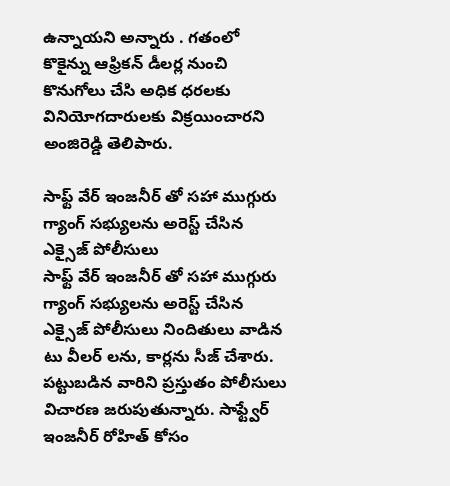ఉన్నాయని అన్నారు . గతంలో కొకైన్ను ఆఫ్రికన్ డీలర్ల నుంచి కొనుగోలు చేసి అధిక ధరలకు వినియోగదారులకు విక్రయించారని అంజిరెడ్డి తెలిపారు.

సాఫ్ట్ వేర్ ఇంజనీర్ తో సహా ముగ్గురు గ్యాంగ్ సభ్యులను అరెస్ట్ చేసిన ఎక్సైజ్ పోలీసులు
సాఫ్ట్ వేర్ ఇంజనీర్ తో సహా ముగ్గురు గ్యాంగ్ సభ్యులను అరెస్ట్ చేసిన ఎక్సైజ్ పోలీసులు నిందితులు వాడిన టు వీలర్ లను, కార్లను సీజ్ చేశారు. పట్టుబడిన వారిని ప్రస్తుతం పోలీసులు విచారణ జరుపుతున్నారు. సాఫ్ట్వేర్ ఇంజనీర్ రోహిత్ కోసం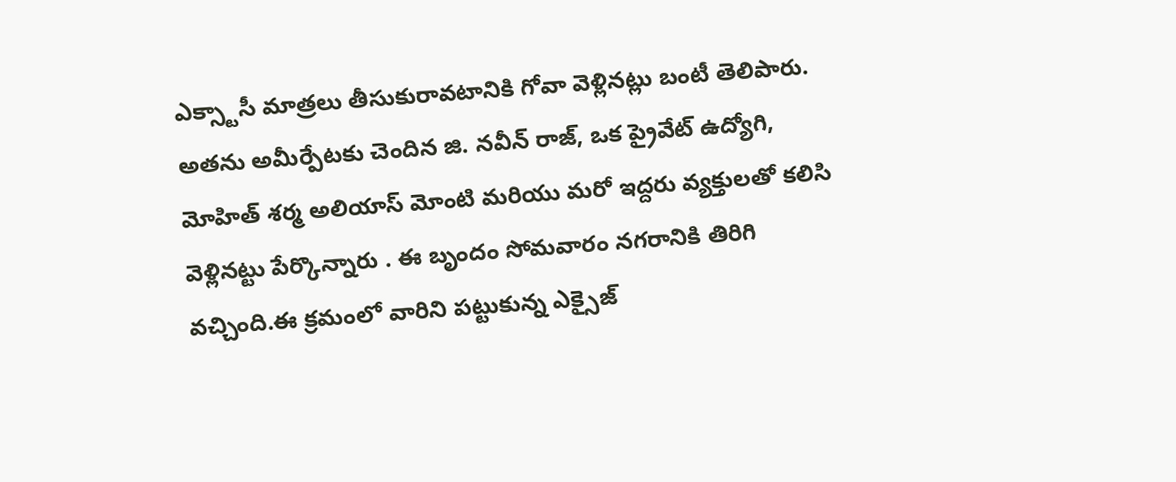ఎక్స్టాసీ మాత్రలు తీసుకురావటానికి గోవా వెళ్లినట్లు బంటీ తెలిపారు. అతను అమీర్పేటకు చెందిన జి. నవీన్ రాజ్, ఒక ప్రైవేట్ ఉద్యోగి, మోహిత్ శర్మ అలియాస్ మోంటి మరియు మరో ఇద్దరు వ్యక్తులతో కలిసి వెళ్లినట్టు పేర్కొన్నారు . ఈ బృందం సోమవారం నగరానికి తిరిగి వచ్చింది.ఈ క్రమంలో వారిని పట్టుకున్న ఎక్సైజ్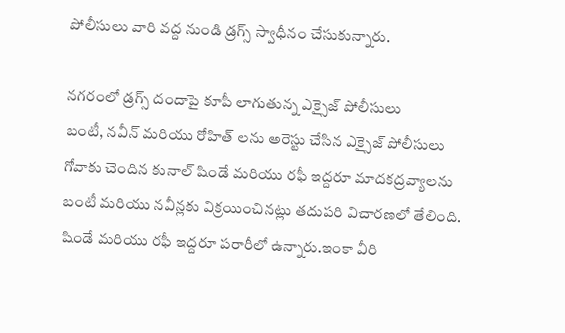పోలీసులు వారి వద్ద నుండి డ్రగ్స్ స్వాధీనం చేసుకున్నారు.

నగరంలో డ్రగ్స్ దందాపై కూపీ లాగుతున్న ఎక్సైజ్ పోలీసులు
బంటీ, నవీన్ మరియు రోహిత్ లను అరెస్టు చేసిన ఎక్సైజ్ పోలీసులు గోవాకు చెందిన కునాల్ షిండే మరియు రఫీ ఇద్దరూ మాదకద్రవ్యాలను బంటీ మరియు నవీన్లకు విక్రయించినట్లు తదుపరి విచారణలో తేలింది. షిండే మరియు రఫీ ఇద్దరూ పరారీలో ఉన్నారు.ఇంకా వీరి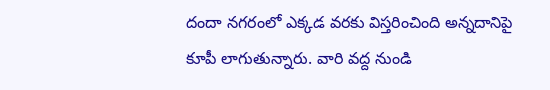దందా నగరంలో ఎక్కడ వరకు విస్తరించింది అన్నదానిపై కూపీ లాగుతున్నారు. వారి వద్ద నుండి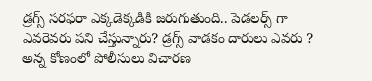డ్రగ్స్ సరఫరా ఎక్కడెక్కడికి జరుగుతుంది.. పెడలర్స్ గా ఎవరెవరు పని చేస్తున్నారు? డ్రగ్స్ వాడకం దారులు ఎవరు ? అన్న కోణంలో పోలీసులు విచారణ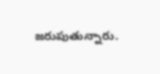జరుపుతున్నారు.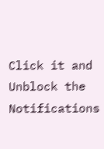Click it and Unblock the Notifications